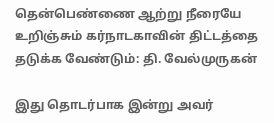தென்பெண்ணை ஆற்று நீரையே உறிஞ்சும் கர்நாடகாவின் திட்டத்தை தடுக்க வேண்டும்: தி. வேல்முருகன்

இது தொடர்பாக இன்று அவர்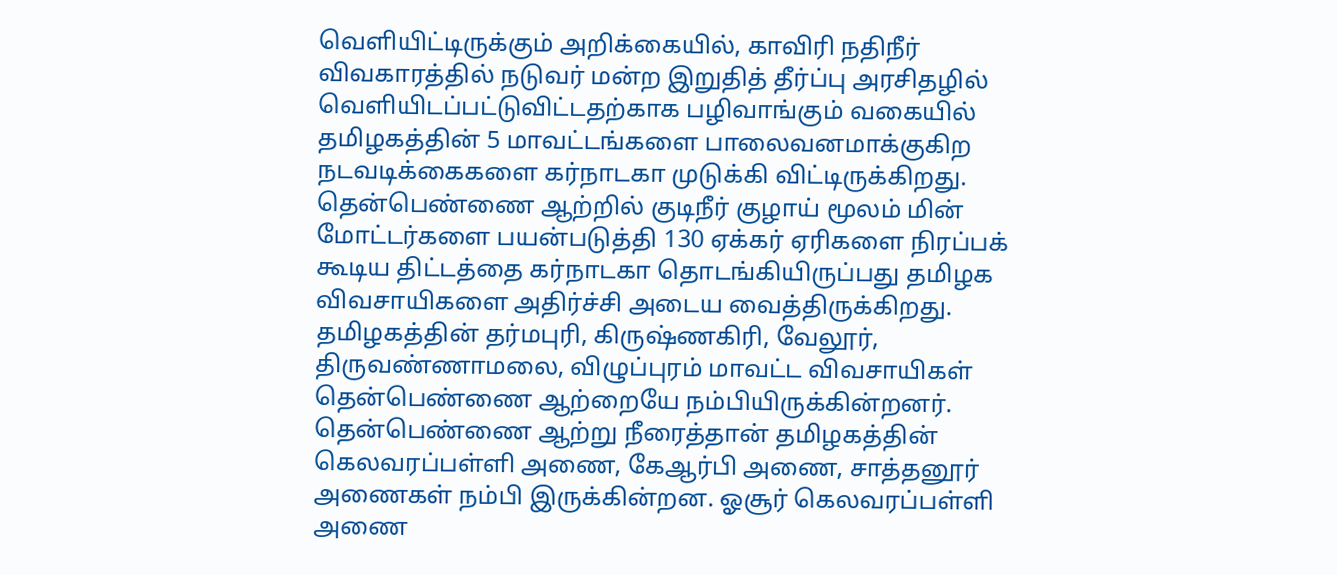வெளியிட்டிருக்கும் அறிக்கையில், காவிரி நதிநீர் விவகாரத்தில் நடுவர் மன்ற இறுதித் தீர்ப்பு அரசிதழில் வெளியிடப்பட்டுவிட்டதற்காக பழிவாங்கும் வகையில் தமிழகத்தின் 5 மாவட்டங்களை பாலைவனமாக்குகிற நடவடிக்கைகளை கர்நாடகா முடுக்கி விட்டிருக்கிறது. தென்பெண்ணை ஆற்றில் குடிநீர் குழாய் மூலம் மின் மோட்டர்களை பயன்படுத்தி 130 ஏக்கர் ஏரிகளை நிரப்பக் கூடிய திட்டத்தை கர்நாடகா தொடங்கியிருப்பது தமிழக விவசாயிகளை அதிர்ச்சி அடைய வைத்திருக்கிறது.
தமிழகத்தின் தர்மபுரி, கிருஷ்ணகிரி, வேலூர், திருவண்ணாமலை, விழுப்புரம் மாவட்ட விவசாயிகள் தென்பெண்ணை ஆற்றையே நம்பியிருக்கின்றனர். தென்பெண்ணை ஆற்று நீரைத்தான் தமிழகத்தின் கெலவரப்பள்ளி அணை, கேஆர்பி அணை, சாத்தனூர் அணைகள் நம்பி இருக்கின்றன. ஓசூர் கெலவரப்பள்ளி அணை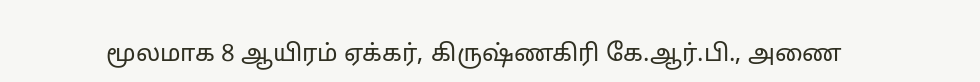மூலமாக 8 ஆயிரம் ஏக்கர், கிருஷ்ணகிரி கே.ஆர்.பி., அணை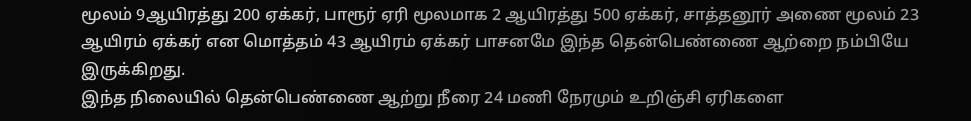மூலம் 9ஆயிரத்து 200 ஏக்கர், பாரூர் ஏரி மூலமாக 2 ஆயிரத்து 500 ஏக்கர், சாத்தனூர் அணை மூலம் 23 ஆயிரம் ஏக்கர் என மொத்தம் 43 ஆயிரம் ஏக்கர் பாசனமே இந்த தென்பெண்ணை ஆற்றை நம்பியே இருக்கிறது.
இந்த நிலையில் தென்பெண்ணை ஆற்று நீரை 24 மணி நேரமும் உறிஞ்சி ஏரிகளை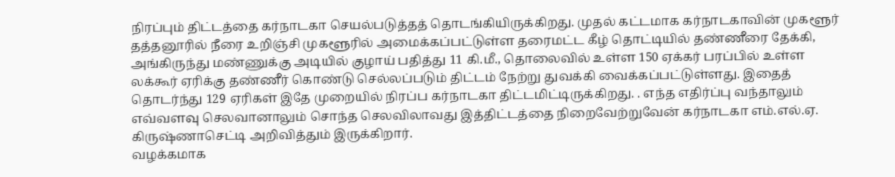நிரப்பும் திட்டத்தை கர்நாடகா செயல்படுத்தத் தொடங்கியிருக்கிறது. முதல் கட்டமாக கர்நாடகாவின் முகளூர் தத்தனூரில் நீரை உறிஞ்சி முகளூரில் அமைக்கப்பட்டுள்ள தரைமட்ட கீழ் தொட்டியில் தண்ணீரை தேக்கி, அங்கிருந்து மண்ணுக்கு அடியில் குழாய் பதித்து 11 கி.மீ., தொலைவில் உள்ள 150 ஏக்கர் பரப்பில் உள்ள லக்கூர் ஏரிக்கு தண்ணீர் கொண்டு செல்லப்படும் திட்டம் நேற்று துவக்கி வைக்கப்பட்டுள்ளது. இதைத் தொடர்ந்து 129 ஏரிகள் இதே முறையில் நிரப்ப கர்நாடகா திட்டமிட்டிருக்கிறது. . எந்த எதிர்ப்பு வந்தாலும் எவ்வளவு செலவானாலும் சொந்த செலவிலாவது இத்திட்டத்தை நிறைவேற்றுவேன் கர்நாடகா எம்.எல்.ஏ. கிருஷ்ணாசெட்டி அறிவித்தும் இருக்கிறார்.
வழக்கமாக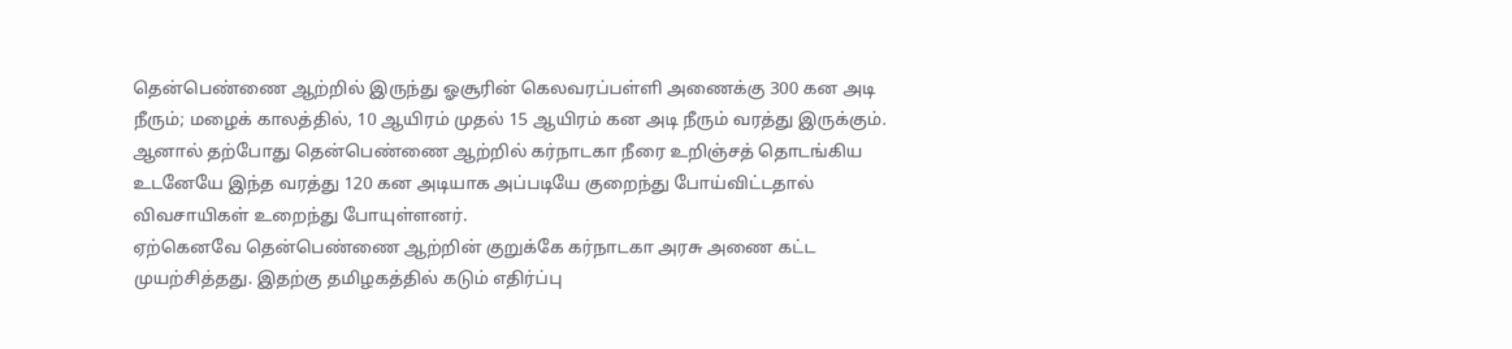தென்பெண்ணை ஆற்றில் இருந்து ஓசூரின் கெலவரப்பள்ளி அணைக்கு 300 கன அடி நீரும்; மழைக் காலத்தில், 10 ஆயிரம் முதல் 15 ஆயிரம் கன அடி நீரும் வரத்து இருக்கும். ஆனால் தற்போது தென்பெண்ணை ஆற்றில் கர்நாடகா நீரை உறிஞ்சத் தொடங்கிய உடனேயே இந்த வரத்து 120 கன அடியாக அப்படியே குறைந்து போய்விட்டதால் விவசாயிகள் உறைந்து போயுள்ளனர்.
ஏற்கெனவே தென்பெண்ணை ஆற்றின் குறுக்கே கர்நாடகா அரசு அணை கட்ட முயற்சித்தது. இதற்கு தமிழகத்தில் கடும் எதிர்ப்பு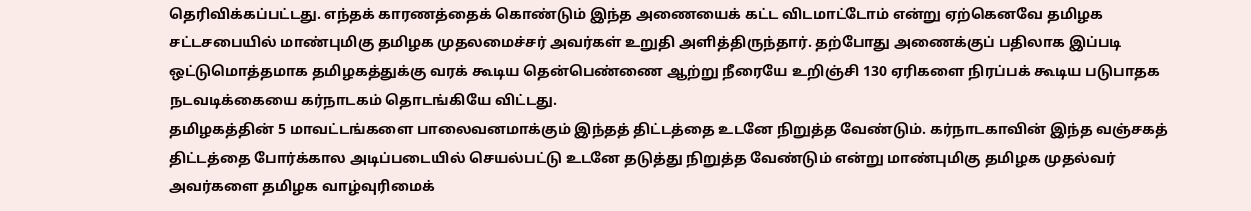தெரிவிக்கப்பட்டது. எந்தக் காரணத்தைக் கொண்டும் இந்த அணையைக் கட்ட விடமாட்டோம் என்று ஏற்கெனவே தமிழக சட்டசபையில் மாண்புமிகு தமிழக முதலமைச்சர் அவர்கள் உறுதி அளித்திருந்தார். தற்போது அணைக்குப் பதிலாக இப்படி ஒட்டுமொத்தமாக தமிழகத்துக்கு வரக் கூடிய தென்பெண்ணை ஆற்று நீரையே உறிஞ்சி 130 ஏரிகளை நிரப்பக் கூடிய படுபாதக நடவடிக்கையை கர்நாடகம் தொடங்கியே விட்டது.
தமிழகத்தின் 5 மாவட்டங்களை பாலைவனமாக்கும் இந்தத் திட்டத்தை உடனே நிறுத்த வேண்டும். கர்நாடகாவின் இந்த வஞ்சகத் திட்டத்தை போர்க்கால அடிப்படையில் செயல்பட்டு உடனே தடுத்து நிறுத்த வேண்டும் என்று மாண்புமிகு தமிழக முதல்வர் அவர்களை தமிழக வாழ்வுரிமைக்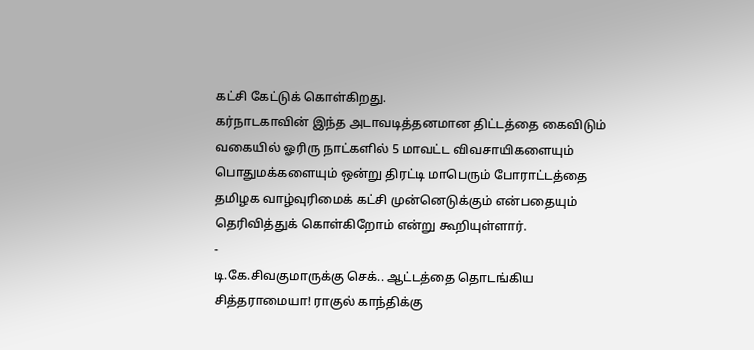கட்சி கேட்டுக் கொள்கிறது.
கர்நாடகாவின் இந்த அடாவடித்தனமான திட்டத்தை கைவிடும் வகையில் ஓரிரு நாட்களில் 5 மாவட்ட விவசாயிகளையும் பொதுமக்களையும் ஒன்று திரட்டி மாபெரும் போராட்டத்தை தமிழக வாழ்வுரிமைக் கட்சி முன்னெடுக்கும் என்பதையும் தெரிவித்துக் கொள்கிறோம் என்று கூறியுள்ளார்.
-
டி.கே.சிவகுமாருக்கு செக்.. ஆட்டத்தை தொடங்கிய சித்தராமையா! ராகுல் காந்திக்கு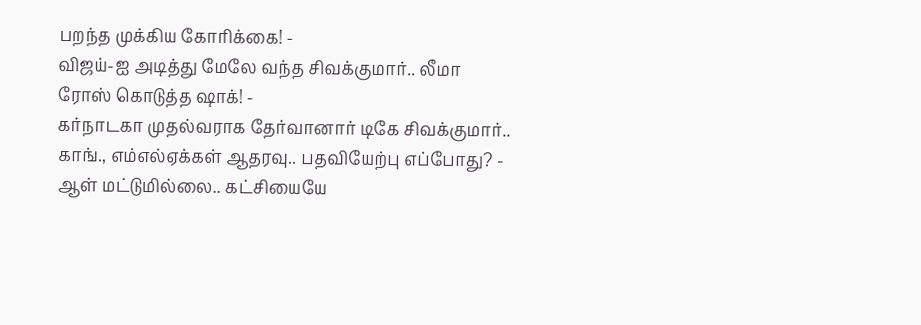பறந்த முக்கிய கோரிக்கை! -
விஜய்-ஐ அடித்து மேலே வந்த சிவக்குமார்.. லீமா ரோஸ் கொடுத்த ஷாக்! -
கர்நாடகா முதல்வராக தேர்வானார் டிகே சிவக்குமார்.. காங்., எம்எல்ஏக்கள் ஆதரவு.. பதவியேற்பு எப்போது? -
ஆள் மட்டுமில்லை.. கட்சியையே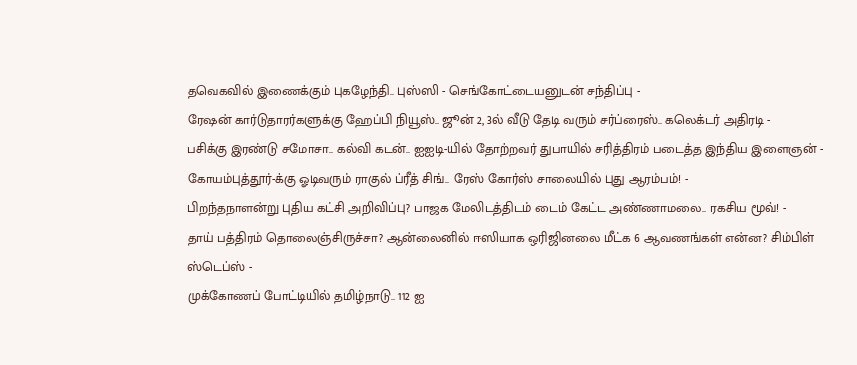தவெகவில் இணைக்கும் புகழேந்தி.. புஸ்ஸி - செங்கோட்டையனுடன் சந்திப்பு -
ரேஷன் கார்டுதாரர்களுக்கு ஹேப்பி நியூஸ்.. ஜூன் 2, 3ல் வீடு தேடி வரும் சர்ப்ரைஸ்.. கலெக்டர் அதிரடி -
பசிக்கு இரண்டு சமோசா.. கல்வி கடன்.. ஐஐடி-யில் தோற்றவர் துபாயில் சரித்திரம் படைத்த இந்திய இளைஞன் -
கோயம்புத்தூர்-க்கு ஓடிவரும் ராகுல் ப்ரீத் சிங்.. ரேஸ் கோர்ஸ் சாலையில் புது ஆரம்பம்! -
பிறந்தநாளன்று புதிய கட்சி அறிவிப்பு? பாஜக மேலிடத்திடம் டைம் கேட்ட அண்ணாமலை.. ரகசிய மூவ்! -
தாய் பத்திரம் தொலைஞ்சிருச்சா? ஆன்லைனில் ஈஸியாக ஒரிஜினலை மீட்க 6 ஆவணங்கள் என்ன? சிம்பிள் ஸ்டெப்ஸ் -
முக்கோணப் போட்டியில் தமிழ்நாடு.. 112 ஐ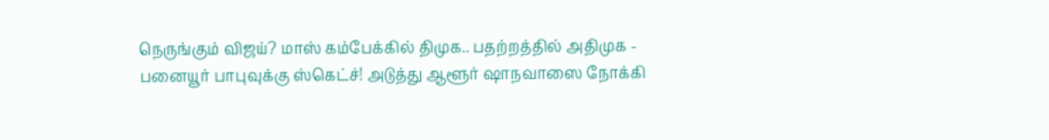நெருங்கும் விஜய்? மாஸ் கம்பேக்கில் திமுக.. பதற்றத்தில் அதிமுக -
பனையூர் பாபுவுக்கு ஸ்கெட்ச்! அடுத்து ஆளூர் ஷாநவாஸை நோக்கி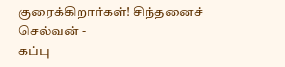குரைக்கிறார்கள்! சிந்தனைச் செல்வன் -
கப்பு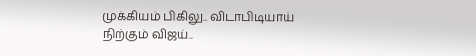முக்கியம் பிகிலு.. விடாபிடியாய் நிற்கும் விஜய்..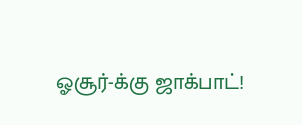ஓசூர்-க்கு ஜாக்பாட்!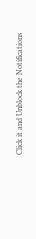Click it and Unblock the Notifications